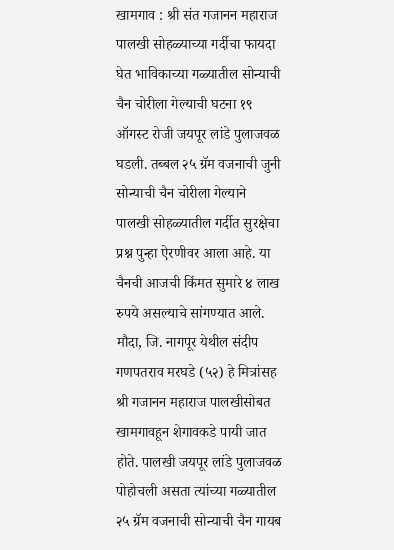खामगाव : श्री संत गजानन महाराज पालखी सोहळ्याच्या गर्दीचा फायदा घेत भाविकाच्या गळ्यातील सोन्याची चैन चोरीला गेल्याची घटना १९ ऑगस्ट रोजी जयपूर लांडे पुलाजवळ घडली. तब्बल २५ ग्रॅम वजनाची जुनी सोन्याची चैन चोरीला गेल्याने पालखी सोहळ्यातील गर्दीत सुरक्षेचा प्रश्न पुन्हा ऐरणीवर आला आहे. या चैनची आजची किंमत सुमारे ४ लाख रुपये असल्याचे सांगण्यात आले. मौदा, जि. नागपूर येथील संदीप गणपतराव मरघडे (५२) हे मित्रांसह श्री गजानन महाराज पालखीसोबत खामगावहून शेगावकडे पायी जात होते. पालखी जयपूर लांडे पुलाजवळ पोहोचली असता त्यांच्या गळ्यातील २५ ग्रॅम वजनाची सोन्याची चैन गायब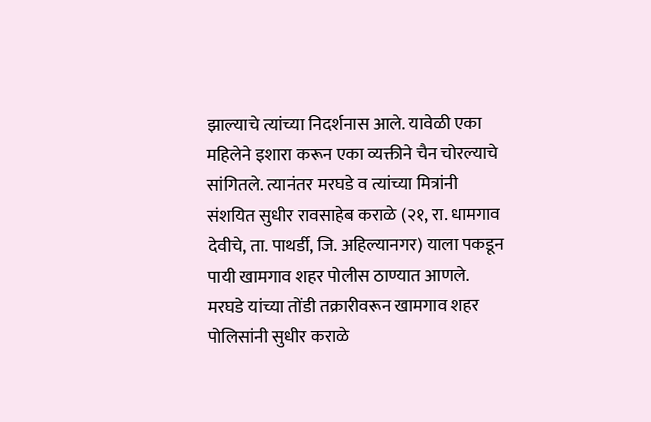झाल्याचे त्यांच्या निदर्शनास आले. यावेळी एका महिलेने इशारा करून एका व्यक्तीने चैन चोरल्याचे सांगितले. त्यानंतर मरघडे व त्यांच्या मित्रांनी संशयित सुधीर रावसाहेब कराळे (२१, रा. धामगाव देवीचे, ता. पाथर्डी, जि. अहिल्यानगर) याला पकडून पायी खामगाव शहर पोलीस ठाण्यात आणले. मरघडे यांच्या तोंडी तक्रारीवरून खामगाव शहर पोलिसांनी सुधीर कराळे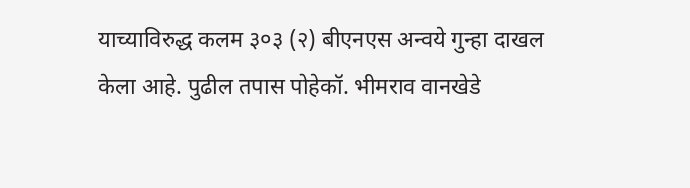याच्याविरुद्ध कलम ३०३ (२) बीएनएस अन्वये गुन्हा दाखल केला आहे. पुढील तपास पोहेकॉ. भीमराव वानखेडे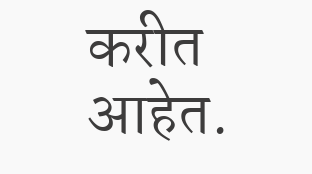करीत आहेत.